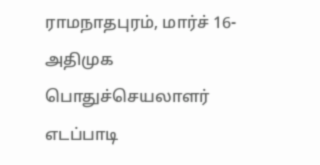ராமநாதபுரம், மார்ச் 16-
அதிமுக பொதுச்செயலாளர் எடப்பாடி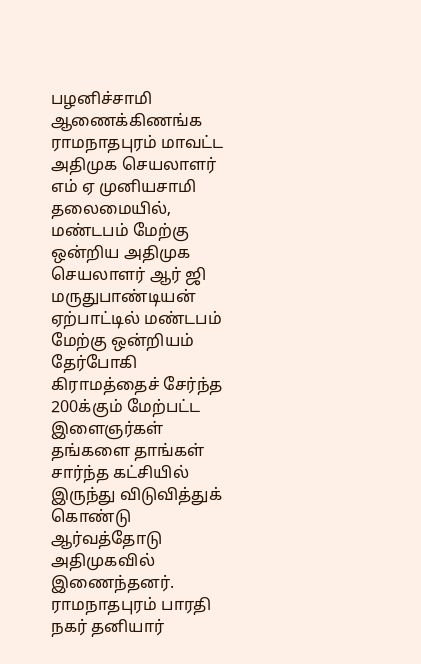பழனிச்சாமி ஆணைக்கிணங்க ராமநாதபுரம் மாவட்ட அதிமுக செயலாளர் எம் ஏ முனியசாமி தலைமையில்,
மண்டபம் மேற்கு ஒன்றிய அதிமுக செயலாளர் ஆர் ஜி மருதுபாண்டியன் ஏற்பாட்டில் மண்டபம் மேற்கு ஒன்றியம் தேர்போகி கிராமத்தைச் சேர்ந்த
200க்கும் மேற்பட்ட இளைஞர்கள் தங்களை தாங்கள் சார்ந்த கட்சியில் இருந்து விடுவித்துக் கொண்டு ஆர்வத்தோடு அதிமுகவில் இணைந்தனர்.
ராமநாதபுரம் பாரதி நகர் தனியார்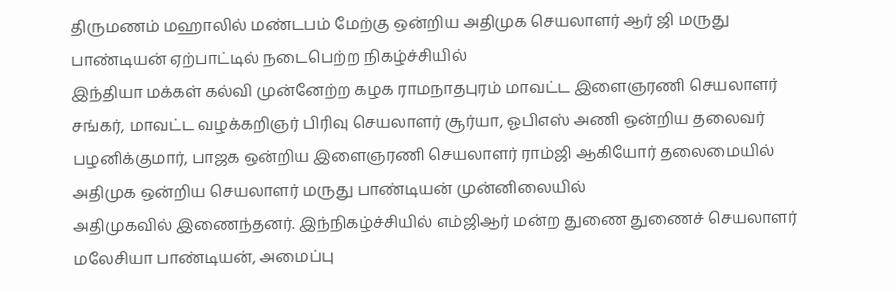திருமணம் மஹாலில் மண்டபம் மேற்கு ஒன்றிய அதிமுக செயலாளர் ஆர் ஜி மருது பாண்டியன் ஏற்பாட்டில் நடைபெற்ற நிகழ்ச்சியில்
இந்தியா மக்கள் கல்வி முன்னேற்ற கழக ராமநாதபுரம் மாவட்ட இளைஞரணி செயலாளர் சங்கர், மாவட்ட வழக்கறிஞர் பிரிவு செயலாளர் சூர்யா, ஓபிஎஸ் அணி ஒன்றிய தலைவர் பழனிக்குமார், பாஜக ஒன்றிய இளைஞரணி செயலாளர் ராம்ஜி ஆகியோர் தலைமையில் அதிமுக ஒன்றிய செயலாளர் மருது பாண்டியன் முன்னிலையில்
அதிமுகவில் இணைந்தனர். இந்நிகழ்ச்சியில் எம்ஜிஆர் மன்ற துணை துணைச் செயலாளர் மலேசியா பாண்டியன், அமைப்பு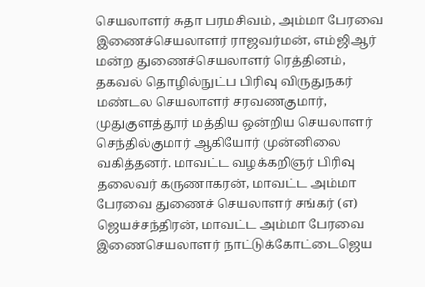செயலாளர் சுதா பரமசிவம், அம்மா பேரவை இணைச்செயலாளர் ராஜவர்மன், எம்ஜிஆர் மன்ற துணைச்செயலாளர் ரெத்தினம், தகவல் தொழில்நுட்ப பிரிவு விருதுநகர் மண்டல செயலாளர் சரவணகுமார், முதுகுளத்தூர் மத்திய ஒன்றிய செயலாளர் செந்தில்குமார் ஆகியோர் முன்னிலை வகித்தனர். மாவட்ட வழக்கறிஞர் பிரிவு தலைவர் கருணாகரன், மாவட்ட அம்மா பேரவை துணைச் செயலாளர் சங்கர் (எ) ஜெயச்சந்திரன், மாவட்ட அம்மா பேரவை இணைசெயலாளர் நாட்டுக்கோட்டைஜெய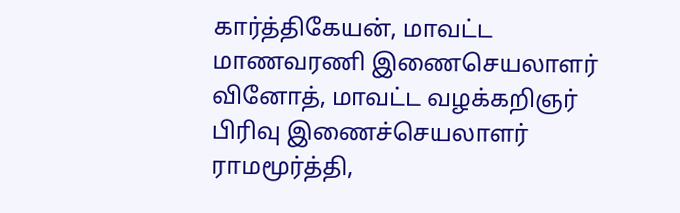கார்த்திகேயன், மாவட்ட மாணவரணி இணைசெயலாளர் வினோத், மாவட்ட வழக்கறிஞர் பிரிவு இணைச்செயலாளர் ராமமூர்த்தி,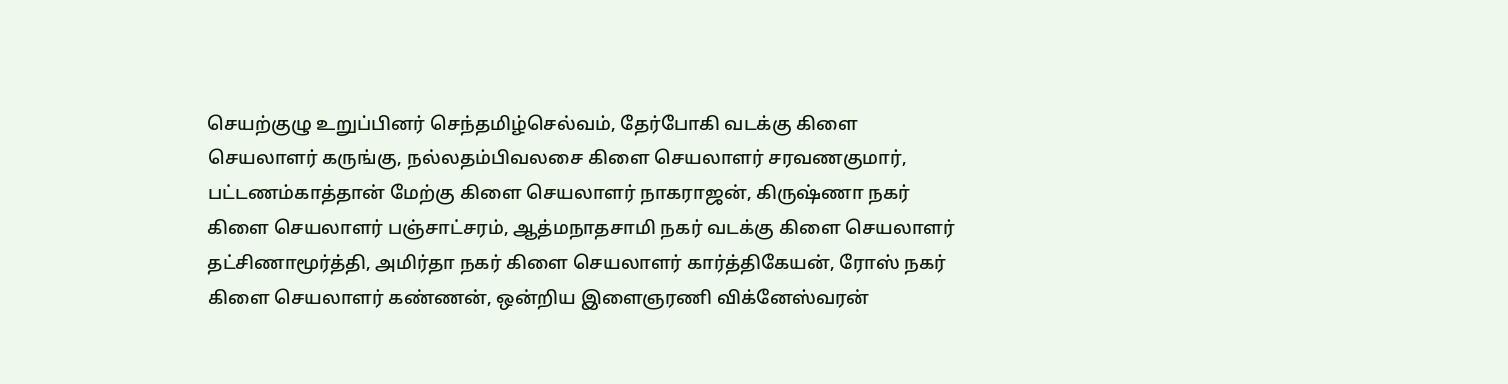செயற்குழு உறுப்பினர் செந்தமிழ்செல்வம், தேர்போகி வடக்கு கிளை செயலாளர் கருங்கு, நல்லதம்பிவலசை கிளை செயலாளர் சரவணகுமார், பட்டணம்காத்தான் மேற்கு கிளை செயலாளர் நாகராஜன், கிருஷ்ணா நகர் கிளை செயலாளர் பஞ்சாட்சரம், ஆத்மநாதசாமி நகர் வடக்கு கிளை செயலாளர் தட்சிணாமூர்த்தி, அமிர்தா நகர் கிளை செயலாளர் கார்த்திகேயன், ரோஸ் நகர் கிளை செயலாளர் கண்ணன், ஒன்றிய இளைஞரணி விக்னேஸ்வரன்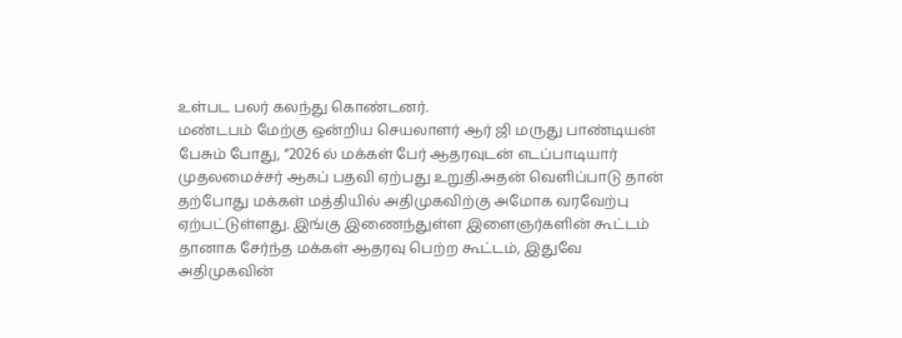உள்பட பலர் கலந்து கொண்டனர்.
மண்டபம் மேற்கு ஒன்றிய செயலாளர் ஆர் ஜி மருது பாண்டியன் பேசும் போது, “2026 ல் மக்கள் பேர் ஆதரவுடன் எடப்பாடியார் முதலமைச்சர் ஆகப் பதவி ஏற்பது உறுதி.அதன் வெளிப்பாடு தான் தற்போது மக்கள் மத்தியில் அதிமுகவிற்கு அமோக வரவேற்பு ஏற்பட்டுள்ளது. இங்கு இணைந்துள்ள இளைஞர்களின் கூட்டம் தானாக சேர்ந்த மக்கள் ஆதரவு பெற்ற கூட்டம், இதுவே அதிமுகவின்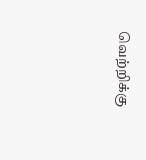வெற்றிக்கு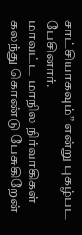சாட்சியாகவும்” என்று புகழ்பட பேசினார்.
மாவட்ட மாநில நிர்வாகிகள் கலந்து கொண்டு பேசுகிறேன்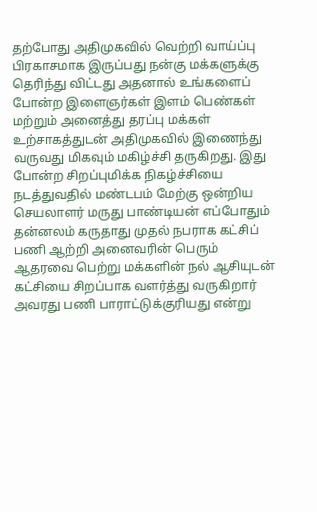தற்போது அதிமுகவில் வெற்றி வாய்ப்பு பிரகாசமாக இருப்பது நன்கு மக்களுக்கு தெரிந்து விட்டது அதனால் உங்களைப் போன்ற இளைஞர்கள் இளம் பெண்கள் மற்றும் அனைத்து தரப்பு மக்கள் உற்சாகத்துடன் அதிமுகவில் இணைந்து வருவது மிகவும் மகிழ்ச்சி தருகிறது. இது போன்ற சிறப்புமிக்க நிகழ்ச்சியை நடத்துவதில் மண்டபம் மேற்கு ஒன்றிய செயலாளர் மருது பாண்டியன் எப்போதும் தன்னலம் கருதாது முதல் நபராக கட்சிப் பணி ஆற்றி அனைவரின் பெரும் ஆதரவை பெற்று மக்களின் நல் ஆசியுடன் கட்சியை சிறப்பாக வளர்த்து வருகிறார் அவரது பணி பாராட்டுக்குரியது என்று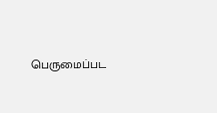பெருமைப்பட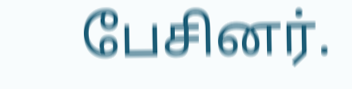பேசினர்.